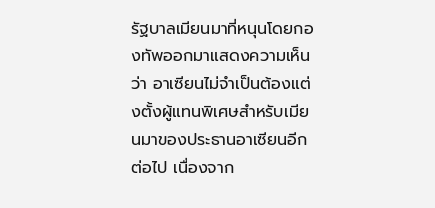รัฐบาลเมียนมาที่หนุนโดยกองทัพออกมาแสดงความเห็นว่า อาเซียนไม่จำเป็นต้องแต่งตั้งผู้แทนพิเศษสำหรับเมียนมาของประธานอาเซียนอีกต่อไป เนื่องจาก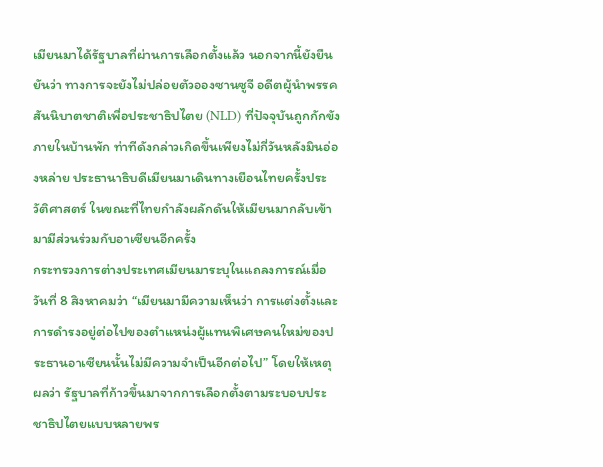เมียนมาได้รัฐบาลที่ผ่านการเลือกตั้งแล้ว นอกจากนี้ยังยืนยันว่า ทางการจะยังไม่ปล่อยตัวอองซานซูจี อดีตผู้นำพรรคสันนิบาตชาติเพื่อประชาธิปไตย (NLD) ที่ปัจจุบันถูกกักขังภายในบ้านพัก ท่าทีดังกล่าวเกิดขึ้นเพียงไม่กี่วันหลังมินอ่องหล่าย ประธานาธิบดีเมียนมาเดินทางเยือนไทยครั้งประวัติศาสตร์ ในขณะที่ไทยกำลังผลักดันให้เมียนมากลับเข้ามามีส่วนร่วมกับอาเซียนอีกครั้ง
กระทรวงการต่างประเทศเมียนมาระบุในแถลงการณ์เมื่อวันที่ 8 สิงหาคมว่า “เมียนมามีความเห็นว่า การแต่งตั้งและการดำรงอยู่ต่อไปของตำแหน่งผู้แทนพิเศษคนใหม่ของประธานอาเซียนนั้นไม่มีความจำเป็นอีกต่อไป” โดยให้เหตุผลว่า รัฐบาลที่ก้าวขึ้นมาจากการเลือกตั้งตามระบอบประชาธิปไตยแบบหลายพร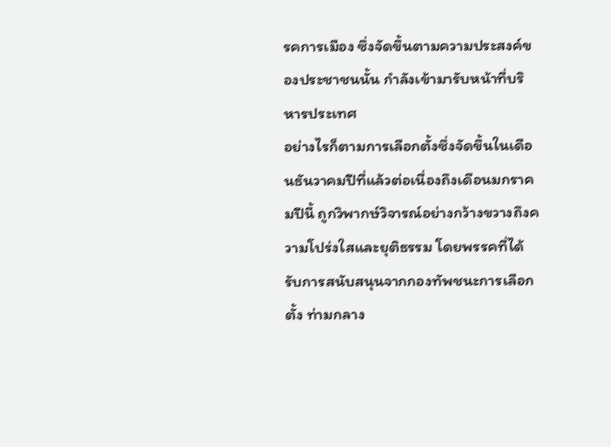รคการเมือง ซึ่งจัดขึ้นตามความประสงค์ของประชาชนนั้น กำลังเข้ามารับหน้าที่บริหารประเทศ
อย่างไรก็ตามการเลือกตั้งซึ่งจัดขึ้นในเดือนธันวาคมปีที่แล้วต่อเนื่องถึงเดือนมกราคมปีนี้ ถูกวิพากษ์วิจารณ์อย่างกว้างขวางถึงความโปร่งใสและยุติธรรม โดยพรรคที่ได้รับการสนับสนุนจากกองทัพชนะการเลือกตั้ง ท่ามกลาง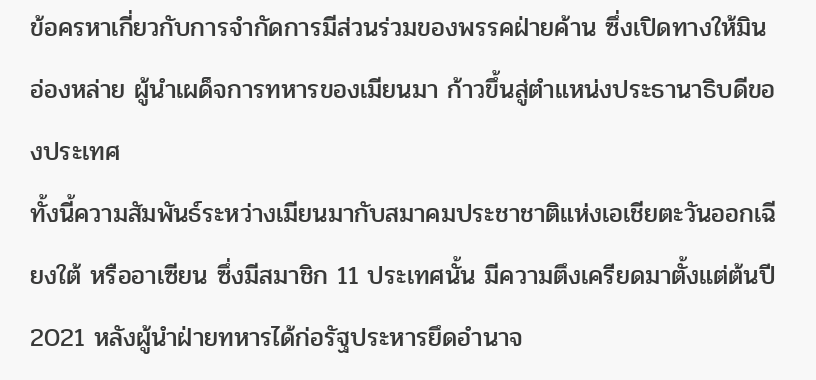ข้อครหาเกี่ยวกับการจำกัดการมีส่วนร่วมของพรรคฝ่ายค้าน ซึ่งเปิดทางให้มินอ่องหล่าย ผู้นำเผด็จการทหารของเมียนมา ก้าวขึ้นสู่ตำแหน่งประธานาธิบดีของประเทศ
ทั้งนี้ความสัมพันธ์ระหว่างเมียนมากับสมาคมประชาชาติแห่งเอเชียตะวันออกเฉียงใต้ หรืออาเซียน ซึ่งมีสมาชิก 11 ประเทศนั้น มีความตึงเครียดมาตั้งแต่ต้นปี 2021 หลังผู้นำฝ่ายทหารได้ก่อรัฐประหารยึดอำนาจ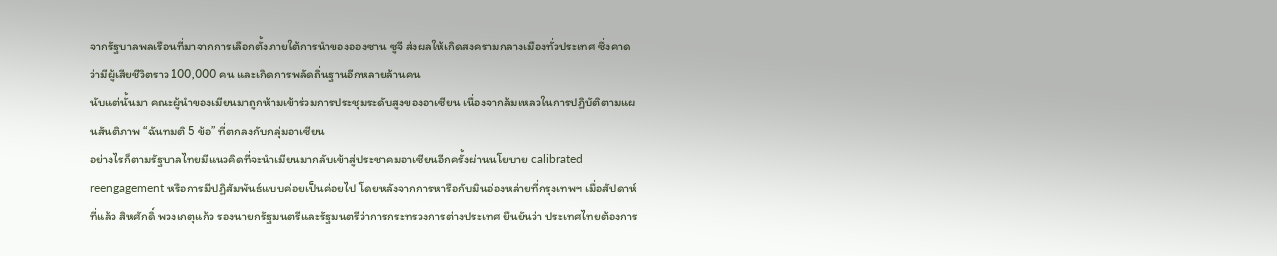จากรัฐบาลพลเรือนที่มาจากการเลือกตั้งภายใต้การนำของอองซาน ซูจี ส่งผลให้เกิดสงครามกลางเมืองทั่วประเทศ ซึ่งคาดว่ามีผู้เสียชีวิตราว 100,000 คน และเกิดการพลัดถิ่นฐานอีกหลายล้านคน
นับแต่นั้นมา คณะผู้นำของเมียนมาถูกห้ามเข้าร่วมการประชุมระดับสูงของอาเซียน เนื่องจากล้มเหลวในการปฏิบัติตามแผนสันติภาพ “ฉันทมติ 5 ข้อ” ที่ตกลงกับกลุ่มอาเซียน
อย่างไรก็ตามรัฐบาลไทยมีแนวคิดที่จะนำเมียนมากลับเข้าสู่ประชาคมอาเซียนอีกครั้งผ่านนโยบาย calibrated reengagement หรือการมีปฏิสัมพันธ์แบบค่อยเป็นค่อยไป โดยหลังจากการหารือกับมินอ่องหล่ายที่กรุงเทพฯ เมื่อสัปดาห์ที่แล้ว สิหศักดิ์ พวงเกตุแก้ว รองนายกรัฐมนตรีและรัฐมนตรีว่าการกระทรวงการต่างประเทศ ยืนยันว่า ประเทศไทยต้องการ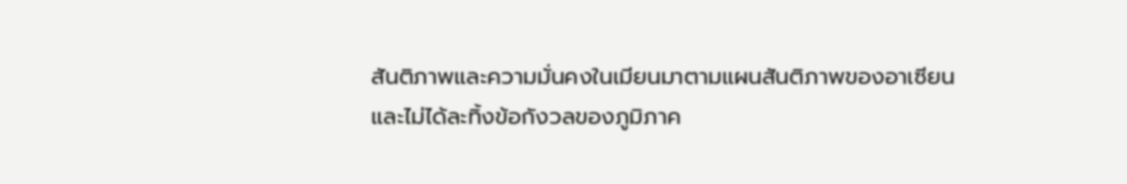สันติภาพและความมั่นคงในเมียนมาตามแผนสันติภาพของอาเซียน และไม่ได้ละทิ้งข้อกังวลของภูมิภาค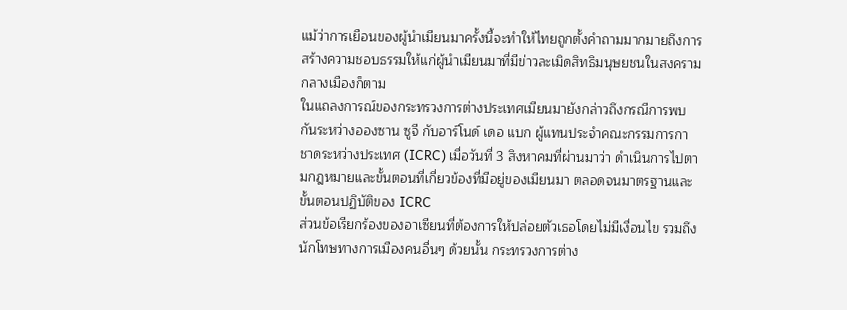แม้ว่าการเยือนของผู้นำเมียนมาครั้งนี้จะทำให้ไทยถูกตั้งคำถามมากมายถึงการสร้างความชอบธรรมให้แก่ผู้นำเมียนมาที่มีข่าวละเมิดสิทธิมนุษยชนในสงครามกลางเมืองก็ตาม
ในแถลงการณ์ของกระทรวงการต่างประเทศเมียนมายังกล่าวถึงกรณีการพบกันระหว่างอองซาน ซูจี กับอาร์โนด์ เดอ แบก ผู้แทนประจำคณะกรรมการกาชาดระหว่างประเทศ (ICRC) เมื่อวันที่ 3 สิงหาคมที่ผ่านมาว่า ดำเนินการไปตามกฎหมายและขั้นตอนที่เกี่ยวข้องที่มีอยู่ของเมียนมา ตลอดจนมาตรฐานและขั้นตอนปฏิบัติของ ICRC
ส่วนข้อเรียกร้องของอาเซียนที่ต้องการให้ปล่อยตัวเธอโดยไม่มีเงื่อนไข รวมถึงนักโทษทางการเมืองคนอื่นๆ ด้วยนั้น กระทรวงการต่าง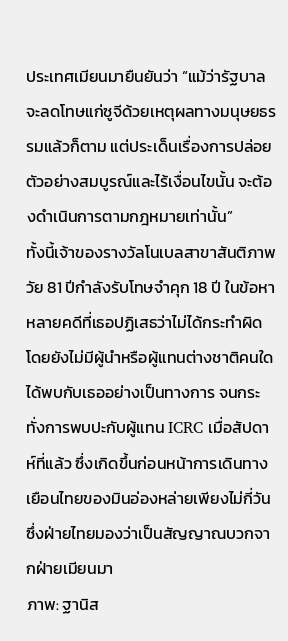ประเทศเมียนมายืนยันว่า “แม้ว่ารัฐบาลจะลดโทษแก่ซูจีด้วยเหตุผลทางมนุษยธรรมแล้วก็ตาม แต่ประเด็นเรื่องการปล่อยตัวอย่างสมบูรณ์และไร้เงื่อนไขนั้น จะต้องดำเนินการตามกฎหมายเท่านั้น”
ทั้งนี้เจ้าของรางวัลโนเบลสาขาสันติภาพวัย 81 ปีกำลังรับโทษจำคุก 18 ปี ในข้อหาหลายคดีที่เธอปฏิเสธว่าไม่ได้กระทำผิด โดยยังไม่มีผู้นำหรือผู้แทนต่างชาติคนใดได้พบกับเธออย่างเป็นทางการ จนกระทั่งการพบปะกับผู้แทน ICRC เมื่อสัปดาห์ที่แล้ว ซึ่งเกิดขึ้นก่อนหน้าการเดินทางเยือนไทยของมินอ่องหล่ายเพียงไม่กี่วัน ซึ่งฝ่ายไทยมองว่าเป็นสัญญาณบวกจากฝ่ายเมียนมา
ภาพ: ฐานิส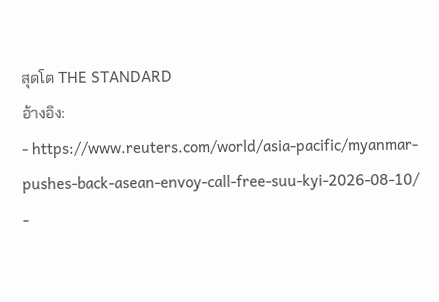สุดโต THE STANDARD
อ้างอิง:
- https://www.reuters.com/world/asia-pacific/myanmar-pushes-back-asean-envoy-call-free-suu-kyi-2026-08-10/
-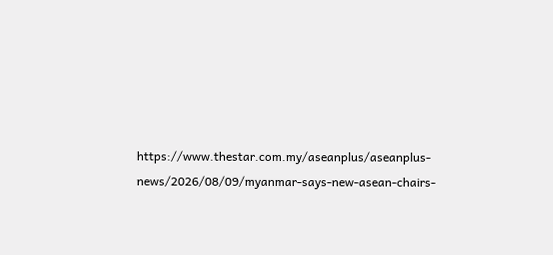https://www.thestar.com.my/aseanplus/aseanplus-news/2026/08/09/myanmar-says-new-asean-chairs-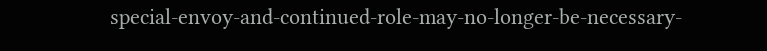special-envoy-and-continued-role-may-no-longer-be-necessary-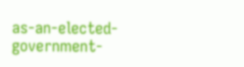as-an-elected-government-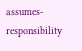assumes-responsibility